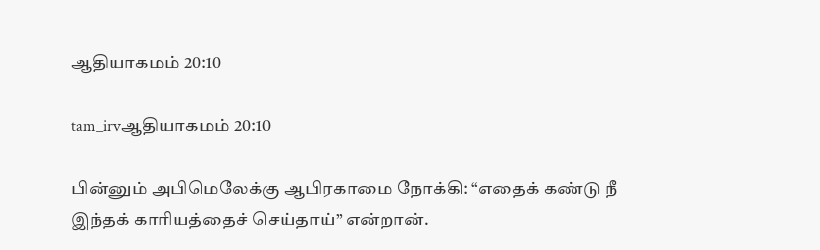ஆதியாகமம் 20:10

tam_irvஆதியாகமம் 20:10

பின்னும் அபிமெலேக்கு ஆபிரகாமை நோக்கி: “எதைக் கண்டு நீ இந்தக் காரியத்தைச் செய்தாய்” என்றான்.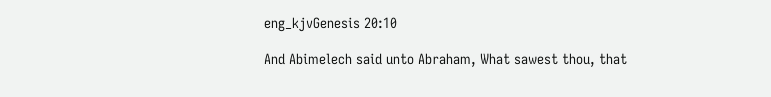eng_kjvGenesis 20:10

And Abimelech said unto Abraham, What sawest thou, that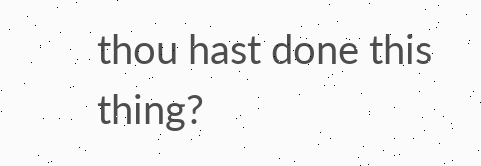thou hast done this thing?